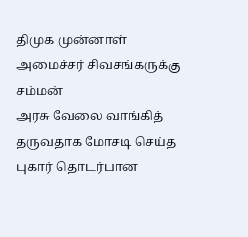திமுக முன்னாள் அமைச்சர் சிவசங்கருக்கு சம்மன்
அரசு வேலை வாங்கித் தருவதாக மோசடி செய்த புகார் தொடர்பான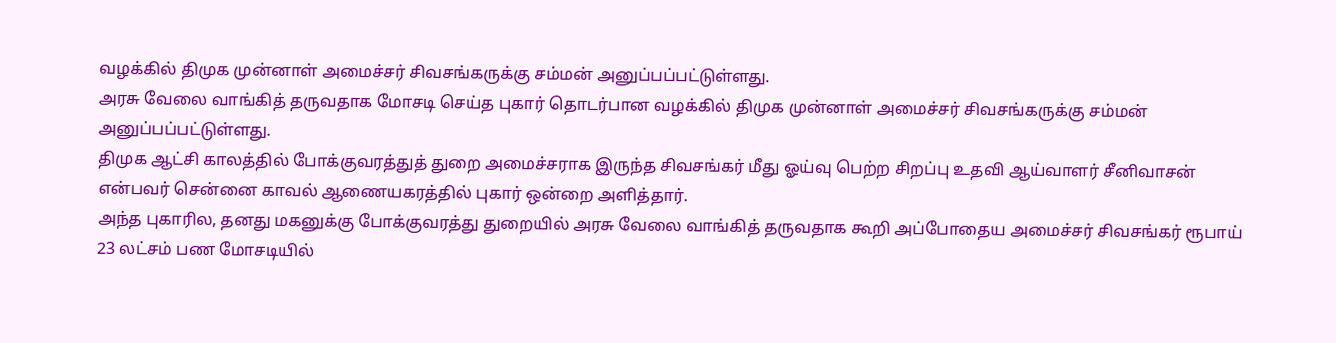வழக்கில் திமுக முன்னாள் அமைச்சர் சிவசங்கருக்கு சம்மன் அனுப்பப்பட்டுள்ளது.
அரசு வேலை வாங்கித் தருவதாக மோசடி செய்த புகார் தொடர்பான வழக்கில் திமுக முன்னாள் அமைச்சர் சிவசங்கருக்கு சம்மன் அனுப்பப்பட்டுள்ளது.
திமுக ஆட்சி காலத்தில் போக்குவரத்துத் துறை அமைச்சராக இருந்த சிவசங்கர் மீது ஓய்வு பெற்ற சிறப்பு உதவி ஆய்வாளர் சீனிவாசன் என்பவர் சென்னை காவல் ஆணையகரத்தில் புகார் ஒன்றை அளித்தார்.
அந்த புகாரில, தனது மகனுக்கு போக்குவரத்து துறையில் அரசு வேலை வாங்கித் தருவதாக கூறி அப்போதைய அமைச்சர் சிவசங்கர் ரூபாய் 23 லட்சம் பண மோசடியில்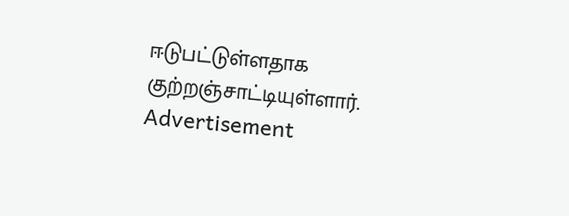ஈடுபட்டுள்ளதாக குற்றஞ்சாட்டியுள்ளார்.
Advertisement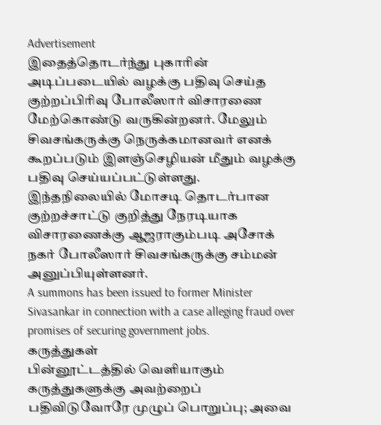Advertisement
இதைத்தொடர்ந்து புகாரின் அடிப்படையில் வழக்கு பதிவு செய்த குற்றப்பிரிவு போலீஸார் விசாரணை மேற்கொண்டு வருகின்றனர். மேலும் சிவசங்கருக்கு நெருக்கமானவர் எனக் கூறப்படும் இளஞ்செழியன் மீதும் வழக்கு பதிவு செய்யப்பட்டுள்ளது.
இந்தநிலையில் மோசடி தொடர்பான குற்றச்சாட்டு குறித்து நேரடியாக விசாரணைக்கு ஆஜராகும்படி அசோக் நகர் போலீஸார் சிவசங்கருக்கு சம்மன் அனுப்பியுள்ளனர்.
A summons has been issued to former Minister Sivasankar in connection with a case alleging fraud over promises of securing government jobs.
கருத்துகள்
பின்னூட்டத்தில் வெளியாகும் கருத்துகளுக்கு அவற்றைப் பதிவிடுவோரே முழுப் பொறுப்பு; அவை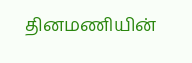தினமணியின்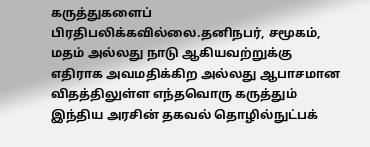கருத்துகளைப் பிரதிபலிக்கவில்லை.தனிநபர், சமூகம், மதம் அல்லது நாடு ஆகியவற்றுக்கு எதிராக அவமதிக்கிற அல்லது ஆபாசமான விதத்திலுள்ள எந்தவொரு கருத்தும் இந்திய அரசின் தகவல் தொழில்நுட்பக்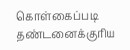கொள்கைப்படி தண்டனைக்குரிய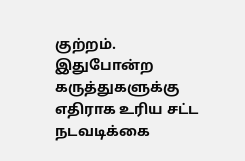குற்றம். இதுபோன்ற கருத்துகளுக்கு எதிராக உரிய சட்ட நடவடிக்கை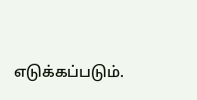எடுக்கப்படும்.